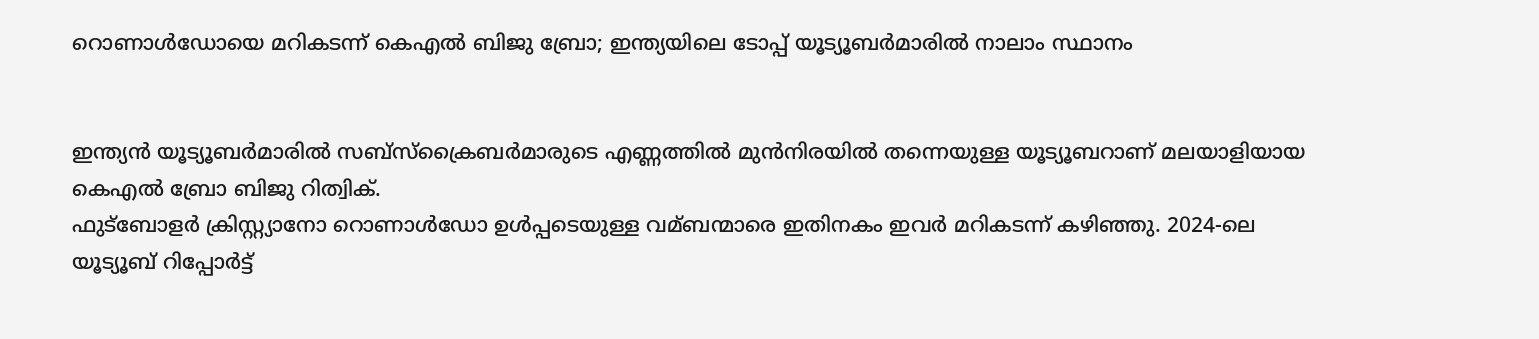റൊണാള്‍ഡോയെ മറികടന്ന് കെഎല്‍ ബിജു ബ്രോ; ഇന്ത്യയിലെ ടോപ്പ് യൂട്യൂബര്‍മാരില്‍ നാലാം സ്ഥാനം


ഇന്ത്യൻ യൂട്യൂബർമാരില്‍ സബ്സ്ക്രൈബർമാരുടെ എണ്ണത്തില്‍ മുൻനിരയില്‍ തന്നെയുള്ള യൂട്യൂബറാണ് മലയാളിയായ കെഎല്‍ ബ്രോ ബിജു റിത്വിക്.
ഫുട്‍ബോളർ ക്രിസ്റ്റ്യാനോ റൊണാള്‍ഡോ ഉള്‍പ്പടെയുള്ള വമ്ബന്മാരെ ഇതിനകം ഇവർ മറികടന്ന് കഴിഞ്ഞു. 2024-ലെ യൂട്യൂബ് റിപ്പോർട്ട്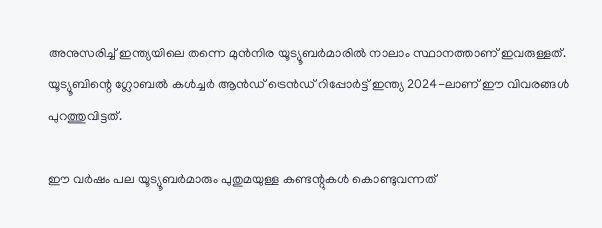അനുസരിച്ച്‌ ഇന്ത്യയിലെ തന്നെ മുൻനിര യൂട്യൂബർമാരില്‍ നാലാം സ്ഥാനത്താണ് ഇവരുള്ളത്. യൂട്യൂബിന്റെ ഗ്ലോബല്‍ കള്‍ച്ചർ ആൻഡ് ട്രെൻഡ് റിപ്പോർട്ട് ഇന്ത്യ 2024-ലാണ് ഈ വിവരങ്ങള്‍ പുറത്തുവിട്ടത്.

ഈ വർഷം പല യൂട്യൂബർമാരും പുതുമയുള്ള കണ്ടന്റുകള്‍ കൊണ്ടുവന്നത്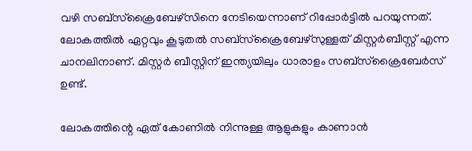വഴി സബ്സ്ക്രൈബേഴ്സിനെ നേടിയെന്നാണ് റിപ്പോർട്ടില്‍ പറയുന്നത്. ലോകത്തില്‍ ഏറ്റവും കൂടുതല്‍ സബ്സ്ക്രൈബേഴ്‌സുള്ളത് മിസ്റ്റർബീസ്റ്റ് എന്ന ചാനലിനാണ്. മിസ്റ്റർ ബീസ്റ്റിന് ഇന്ത്യയിലും ധാരാളം സബ്സ്ക്രൈബേർസ് ഉണ്ട്.

ലോകത്തിന്റെ ഏത് കോണില്‍ നിന്നുള്ള ആളുകളും കാണാൻ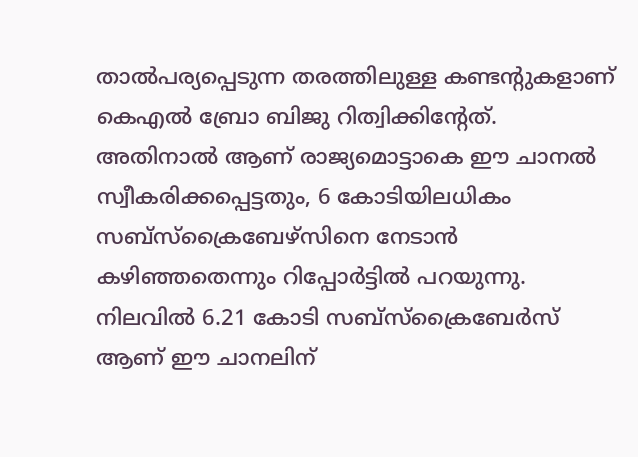താല്‍പര്യപ്പെടുന്ന തരത്തിലുള്ള കണ്ടന്റുകളാണ് കെഎല്‍ ബ്രോ ബിജു റിത്വിക്കിന്റേത്. അതിനാല്‍ ആണ് രാജ്യമൊട്ടാകെ ഈ ചാനല്‍ സ്വീകരിക്കപ്പെട്ടതും, 6 കോടിയിലധികം സബ്സ്ക്രൈബേഴ്സിനെ നേടാൻ കഴിഞ്ഞതെന്നും റിപ്പോർട്ടില്‍ പറയുന്നു. നിലവില്‍ 6.21 കോടി സബ്സ്ക്രൈബേർസ് ആണ് ഈ ചാനലിന്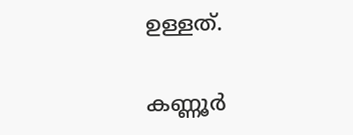ഉള്ളത്.

കണ്ണൂർ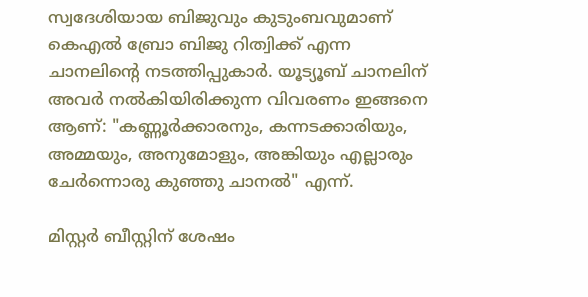സ്വദേശിയായ ബിജുവും കുടുംബവുമാണ് കെഎല്‍ ബ്രോ ബിജു റിത്വിക്ക് എന്ന ചാനലിന്റെ നടത്തിപ്പുകാർ. യൂട്യൂബ് ചാനലിന് അവർ നല്‍കിയിരിക്കുന്ന വിവരണം ഇങ്ങനെ ആണ്: "കണ്ണൂർക്കാരനും, കന്നടക്കാരിയും, അമ്മയും, അനുമോളും, അങ്കിയും എല്ലാരും ചേർന്നൊരു കുഞ്ഞു ചാനല്‍" എന്ന്.

മിസ്റ്റർ ബീസ്റ്റിന് ശേഷം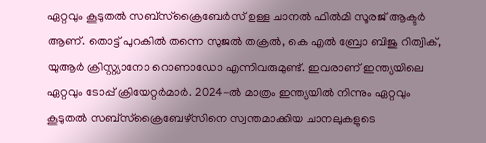ഏറ്റവും കൂടുതല്‍ സബ്സ്ക്രൈബേർസ് ഉള്ള ചാനല്‍ ഫില്‍മി സൂരജ് ആക്ടർ ആണ്. തൊട്ട് പുറകില്‍ തന്നെ സുജല്‍ തക്രല്‍, കെ എല്‍ ബ്രോ ബിജു റിത്വിക്, യുആർ ക്രിസ്റ്റ്യാനോ റൊണാഡോ എന്നിവരുമുണ്ട്. ഇവരാണ് ഇന്ത്യയിലെ ഏറ്റവും ടോപ്പ് ക്രിയേറ്റർമാർ. 2024-ല്‍ മാത്രം ഇന്ത്യയില്‍ നിന്നും ഏറ്റവും കൂടുതല്‍ സബ്സ്ക്രൈബേഴ്സിനെ സ്വന്തമാക്കിയ ചാനലുകളുടെ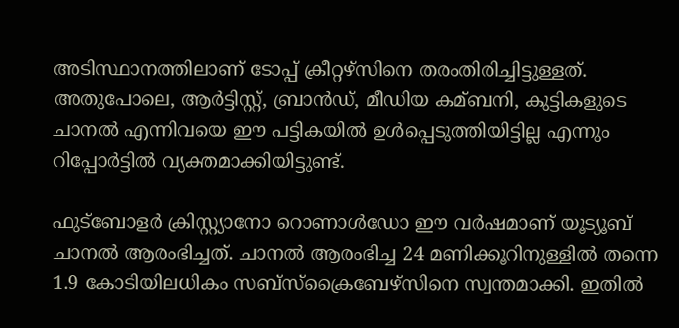അടിസ്ഥാനത്തിലാണ് ടോപ്പ് ക്രീറ്റഴ്സിനെ തരംതിരിച്ചിട്ടുള്ളത്. അതുപോലെ, ആർട്ടിസ്റ്റ്, ബ്രാൻഡ്, മീഡിയ കമ്ബനി, കുട്ടികളുടെ ചാനല്‍ എന്നിവയെ ഈ പട്ടികയില്‍ ഉള്‍പ്പെടുത്തിയിട്ടില്ല എന്നും റിപ്പോർട്ടില്‍ വ്യക്തമാക്കിയിട്ടുണ്ട്.

ഫുട്‍ബോളർ ക്രിസ്റ്റ്യാനോ റൊണാള്‍ഡോ ഈ വർഷമാണ് യൂട്യൂബ് ചാനല്‍ ആരംഭിച്ചത്. ചാനല്‍ ആരംഭിച്ച 24 മണിക്കൂറിനുള്ളില്‍ തന്നെ 1.9 കോടിയിലധികം സബ്സ്ക്രൈബേഴ്സിനെ സ്വന്തമാക്കി. ഇതില്‍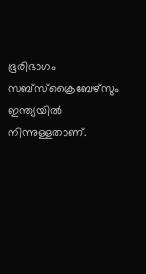ഭൂരിഭാഗം സബ്സ്ക്രൈബേഴ്സും ഇന്ത്യയില്‍ നിന്നുള്ളതാണ്.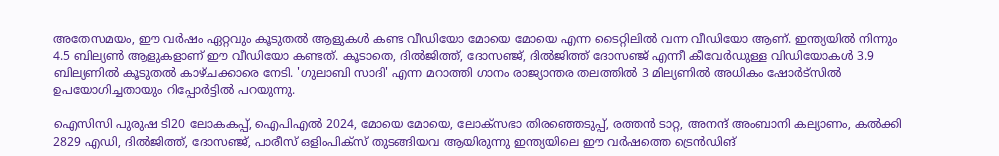അതേസമയം, ഈ വർഷം ഏറ്റവും കൂടുതല്‍ ആളുകള്‍ കണ്ട വീഡിയോ മോയെ മോയെ എന്ന ടൈറ്റിലില്‍ വന്ന വീഡിയോ ആണ്. ഇന്ത്യയില്‍ നിന്നും 4.5 ബില്യണ്‍ ആളുകളാണ് ഈ വീഡിയോ കണ്ടത്. കൂടാതെ, ദില്‍ജിത്ത്, ദോസഞ്ജ്, ദില്‍ജിത്ത് ദോസഞ്ജ് എന്നീ കീവേർഡുള്ള വിഡിയോകള്‍ 3.9 ബില്യണില്‍ കൂടുതല്‍ കാഴ്ചക്കാരെ നേടി. 'ഗുലാബി സാദി' എന്ന മറാത്തി ഗാനം രാജ്യാന്തര തലത്തില്‍ 3 മില്യണില്‍ അധികം ഷോർട്സില്‍ ഉപയോഗിച്ചതായും റിപ്പോർട്ടില്‍ പറയുന്നു.

ഐസിസി പുരുഷ ടി20 ലോകകപ്പ്, ഐപിഎല്‍ 2024, മോയെ മോയെ, ലോക്സഭാ തിരഞ്ഞെടുപ്പ്, രത്തൻ ടാറ്റ, അനന്ദ് അംബാനി കല്യാണം, കല്‍ക്കി 2829 എഡി, ദില്‍ജിത്ത്, ദോസഞ്ജ്, പാരീസ് ഒളിംപിക്സ് തുടങ്ങിയവ ആയിരുന്നു ഇന്ത്യയിലെ ഈ വർഷത്തെ ട്രെൻഡിങ്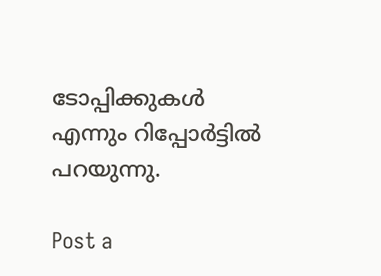ടോപ്പിക്കുകള്‍ എന്നും റിപ്പോർട്ടില്‍ പറയുന്നു.

Post a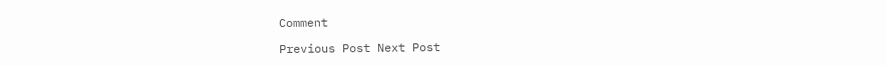Comment

Previous Post Next Post